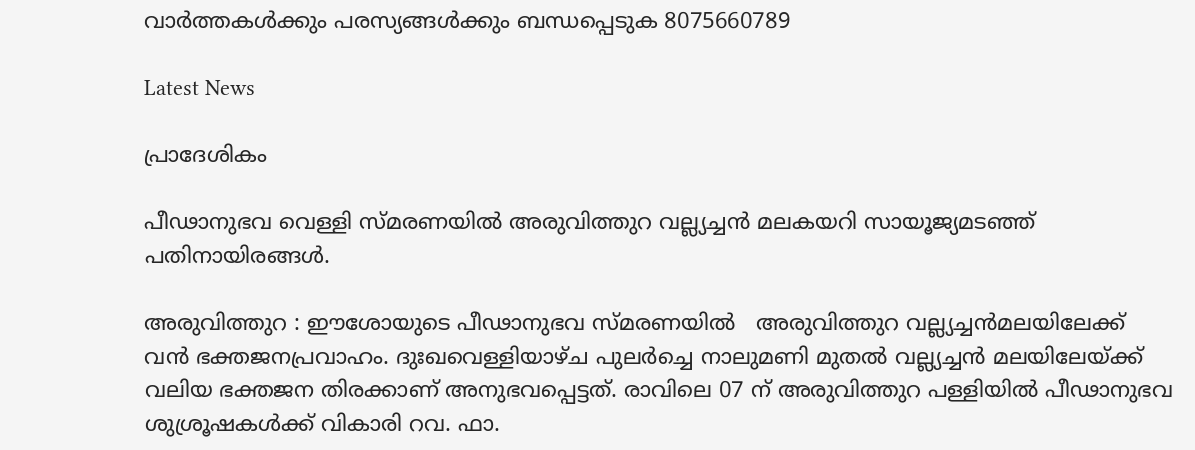വാർത്തകൾക്കും പരസ്യങ്ങൾക്കും ബന്ധപ്പെടുക 8075660789

Latest News

പ്രാദേശികം

പീഢാനുഭവ വെള്ളി സ്മരണയിൽ അരുവിത്തുറ വല്ല്യച്ചൻ മലകയറി സായൂജ്യമടഞ്ഞ് പതിനായിരങ്ങൾ.

അരുവിത്തുറ : ഈശോയുടെ പീഢാനുഭവ സ്മരണയിൽ   അരുവിത്തുറ വല്ല്യച്ചൻമലയിലേക്ക്  വൻ ഭക്തജനപ്രവാഹം. ദുഃഖവെള്ളിയാഴ്ച പുലർച്ചെ നാലുമണി മുതൽ വല്ല്യച്ചൻ മലയിലേയ്ക്ക് വലിയ ഭക്തജന തിരക്കാണ് അനുഭവപ്പെട്ടത്. രാവിലെ 07 ന് അരുവിത്തുറ പള്ളിയിൽ പീഢാനുഭവ ശുശ്രൂഷകൾക്ക് വികാരി റവ. ഫാ.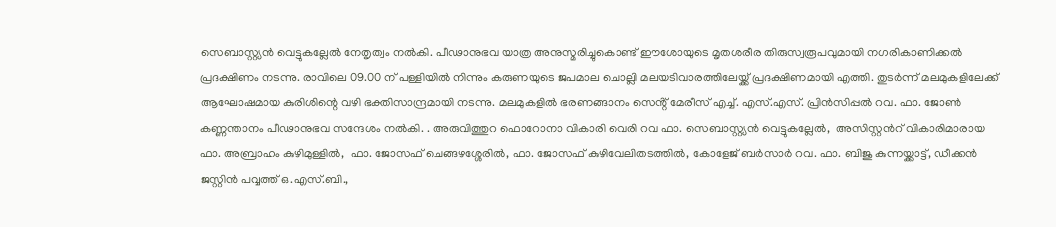സെബാസ്റ്റ്യൻ വെട്ടുകല്ലേൽ നേതൃത്വം നൽകി. പീഢാനുഭവ യാത്ര അനുസ്മരിച്ചുകൊണ്ട് ഈശോയുടെ മൃതശരീര തിരുസ്വരൂപവുമായി നഗരികാണിക്കൽ പ്രദക്ഷിണം നടന്നു. രാവിലെ 09.00 ന് പള്ളിയിൽ നിന്നും കരുണയുടെ ജപമാല ചൊല്ലി മലയടിവാരത്തിലേയ്ക്ക് പ്രദക്ഷിണമായി എത്തി. തുടർന്ന് മലമുകളിലേക്ക് ആഘോഷമായ കുരിശിന്റെ വഴി ഭക്തിസാന്ദ്രമായി നടന്നു. മലമുകളിൽ ഭരണങ്ങാനം സെൻ്റ് മേരീസ് എച്ച്. എസ്.എസ്. പ്രിൻസിപ്പൽ റവ. ഫാ. ജോൺ കണ്ണന്താനം പീഢാനുഭവ സന്ദേശം നൽകി. . അരുവിത്തുറ ഫൊറോനാ വികാരി വെരി റവ ഫാ. സെബാസ്റ്റ്യൻ വെട്ടുകല്ലേൽ,  അസിസ്റ്റൻറ് വികാരിമാരായ ഫാ. അബ്രാഹം കുഴിമുള്ളിൽ,  ഫാ. ജോസഫ് ചെങ്ങഴശ്ശേരിൽ, ഫാ. ജോസഫ് കുഴിവേലിതടത്തിൽ, കോളേജ് ബർസാർ റവ. ഫാ. ബിജു കുന്നയ്ക്കാട്ട്, ഡീക്കൻ ജസ്റ്റിൻ പവ്വത്ത് ഒ.എസ്.ബി.,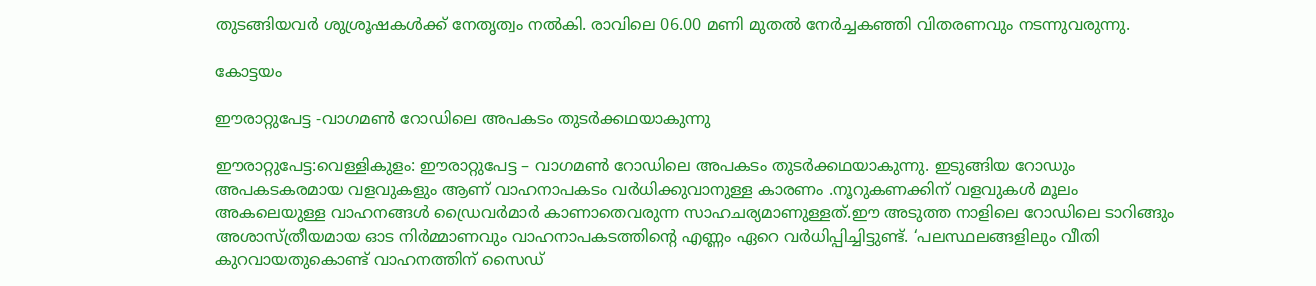തുടങ്ങിയവർ ശുശ്രൂഷകൾക്ക് നേതൃത്വം നൽകി. രാവിലെ 06.00 മണി മുതൽ നേർച്ചകഞ്ഞി വിതരണവും നടന്നുവരുന്നു.

കോട്ടയം

ഈരാറ്റുപേട്ട -വാഗമൺ റോഡിലെ അപകടം തുടർക്കഥയാകുന്നു

ഈരാറ്റുപേട്ട:വെള്ളികുളം: ഈരാറ്റുപേട്ട – വാഗമൺ റോഡിലെ അപകടം തുടർക്കഥയാകുന്നു. ഇടുങ്ങിയ റോഡും അപകടകരമായ വളവുകളും ആണ് വാഹനാപകടം വർധിക്കുവാനുള്ള കാരണം .നൂറുകണക്കിന് വളവുകൾ മൂലം അകലെയുള്ള വാഹനങ്ങൾ ഡ്രൈവർമാർ കാണാതെവരുന്ന സാഹചര്യമാണുള്ളത്.ഈ അടുത്ത നാളിലെ റോഡിലെ ടാറിങ്ങും അശാസ്ത്രീയമായ ഓട നിർമ്മാണവും വാഹനാപകടത്തിൻ്റെ എണ്ണം ഏറെ വർധിപ്പിച്ചിട്ടുണ്ട്. ‘പലസ്ഥലങ്ങളിലും വീതി കുറവായതുകൊണ്ട് വാഹനത്തിന് സൈഡ്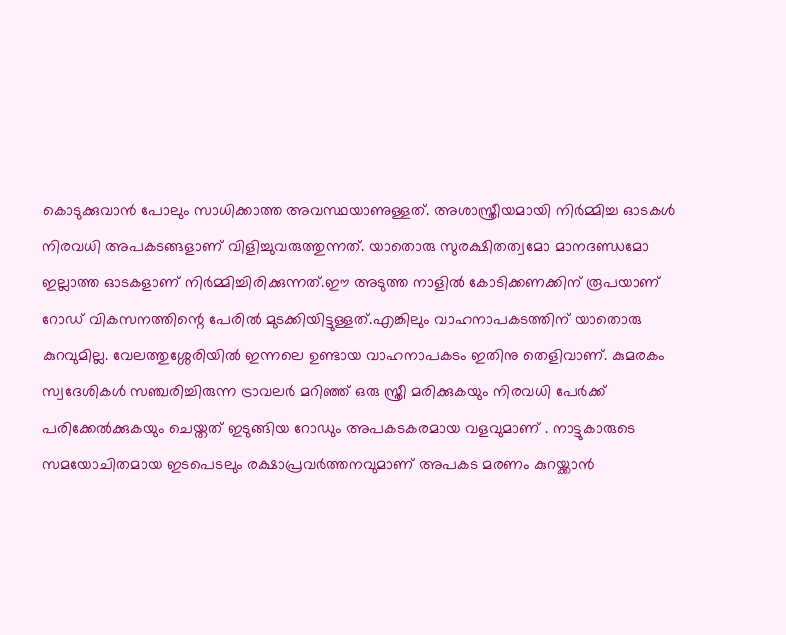കൊടുക്കുവാൻ പോലും സാധിക്കാത്ത അവസ്ഥയാണുള്ളത്. അശാസ്ത്രീയമായി നിർമ്മിച്ച ഓടകൾ നിരവധി അപകടങ്ങളാണ് വിളിച്ചുവരുത്തുന്നത്. യാതൊരു സുരക്ഷിതത്വമോ മാനദണ്ഡമോ ഇല്ലാത്ത ഓടകളാണ് നിർമ്മിച്ചിരിക്കുന്നത്.ഈ അടുത്ത നാളിൽ കോടിക്കണക്കിന് രൂപയാണ് റോഡ് വികസനത്തിന്റെ പേരിൽ മുടക്കിയിട്ടുള്ളത്.എങ്കിലും വാഹനാപകടത്തിന് യാതൊരു കുറവുമില്ല. വേലത്തുശ്ശേരിയിൽ ഇന്നലെ ഉണ്ടായ വാഹനാപകടം ഇതിനു തെളിവാണ്. കുമരകം സ്വദേശികൾ സഞ്ചരിച്ചിരുന്ന ട്രാവലർ മറിഞ്ഞ് ഒരു സ്ത്രീ മരിക്കുകയും നിരവധി പേർക്ക് പരിക്കേൽക്കുകയും ചെയ്തത് ഇടുങ്ങിയ റോഡും അപകടകരമായ വളവുമാണ് . നാട്ടുകാരുടെ സമയോചിതമായ ഇടപെടലും രക്ഷാപ്രവർത്തനവുമാണ് അപകട മരണം കുറയ്ക്കാൻ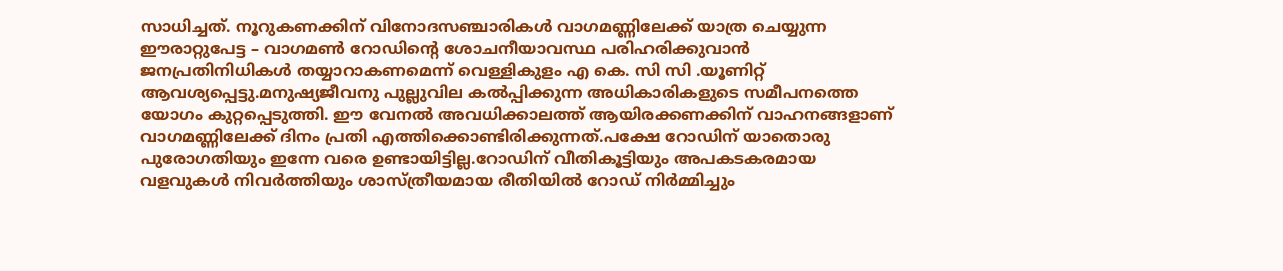സാധിച്ചത്. നൂറുകണക്കിന് വിനോദസഞ്ചാരികൾ വാഗമണ്ണിലേക്ക് യാത്ര ചെയ്യുന്ന ഈരാറ്റുപേട്ട – വാഗമൺ റോഡിൻ്റെ ശോചനീയാവസ്ഥ പരിഹരിക്കുവാൻ ജനപ്രതിനിധികൾ തയ്യാറാകണമെന്ന് വെള്ളികുളം എ കെ. സി സി .യൂണിറ്റ് ആവശ്യപ്പെട്ടു.മനുഷ്യജീവനു പുല്ലുവില കൽപ്പിക്കുന്ന അധികാരികളുടെ സമീപനത്തെ യോഗം കുറ്റപ്പെടുത്തി. ഈ വേനൽ അവധിക്കാലത്ത് ആയിരക്കണക്കിന് വാഹനങ്ങളാണ് വാഗമണ്ണിലേക്ക് ദിനം പ്രതി എത്തിക്കൊണ്ടിരിക്കുന്നത്.പക്ഷേ റോഡിന് യാതൊരു പുരോഗതിയും ഇന്നേ വരെ ഉണ്ടായിട്ടില്ല.റോഡിന് വീതികൂട്ടിയും അപകടകരമായ വളവുകൾ നിവർത്തിയും ശാസ്ത്രീയമായ രീതിയിൽ റോഡ് നിർമ്മിച്ചും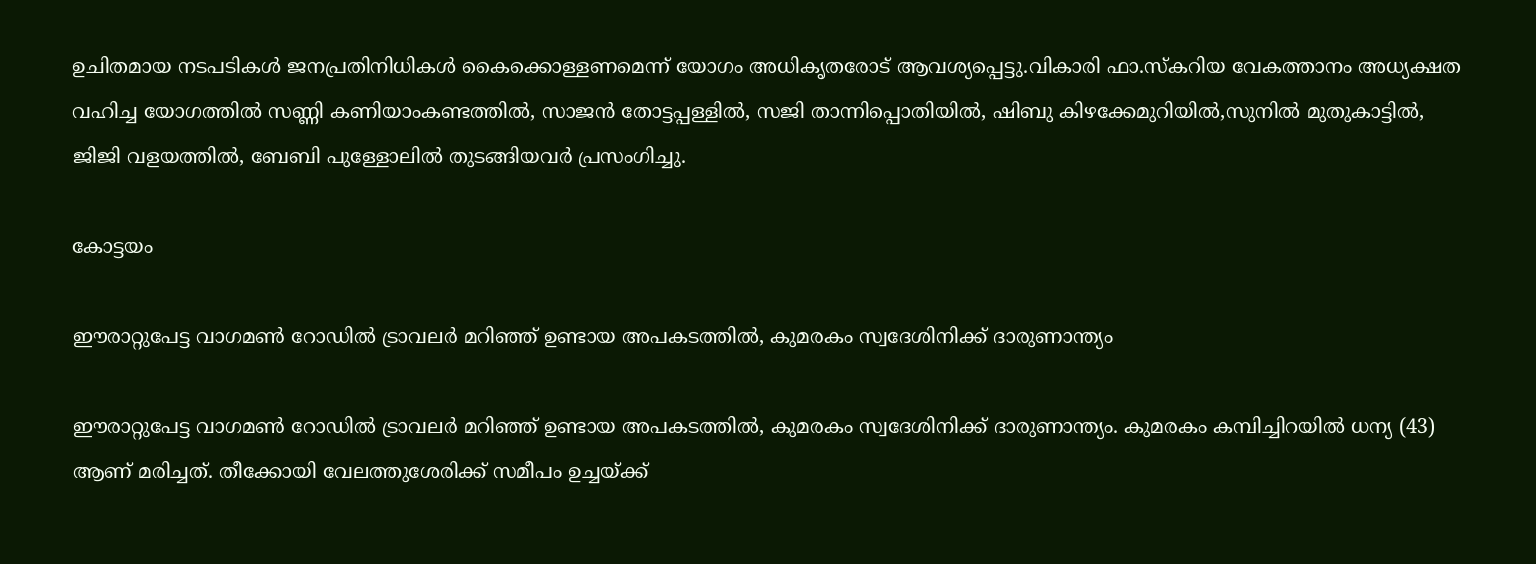ഉചിതമായ നടപടികൾ ജനപ്രതിനിധികൾ കൈക്കൊള്ളണമെന്ന് യോഗം അധികൃതരോട് ആവശ്യപ്പെട്ടു.വികാരി ഫാ.സ്കറിയ വേകത്താനം അധ്യക്ഷത വഹിച്ച യോഗത്തിൽ സണ്ണി കണിയാംകണ്ടത്തിൽ, സാജൻ തോട്ടപ്പള്ളിൽ, സജി താന്നിപ്പൊതിയിൽ, ഷിബു കിഴക്കേമുറിയിൽ,സുനിൽ മുതുകാട്ടിൽ, ജിജി വളയത്തിൽ, ബേബി പുള്ളോലിൽ തുടങ്ങിയവർ പ്രസംഗിച്ചു.

കോട്ടയം

ഈരാറ്റുപേട്ട വാഗമൺ റോഡിൽ ട്രാവലർ മറിഞ്ഞ് ഉണ്ടായ അപകടത്തിൽ, കുമരകം സ്വദേശിനിക്ക് ദാരുണാന്ത്യം

ഈരാറ്റുപേട്ട വാഗമൺ റോഡിൽ ട്രാവലർ മറിഞ്ഞ് ഉണ്ടായ അപകടത്തിൽ, കുമരകം സ്വദേശിനിക്ക് ദാരുണാന്ത്യം. കുമരകം കമ്പിച്ചിറയിൽ ധന്യ (43) ആണ് മരിച്ചത്. തീക്കോയി വേലത്തുശേരിക്ക് സമീപം ഉച്ചയ്ക്ക്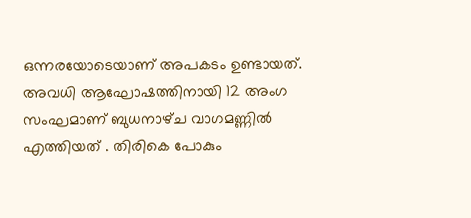ഒന്നരയോടെയാണ് അപകടം ഉണ്ടായത്. അവധി ആഘോഷത്തിനായി 12 അംഗ സംഘമാണ് ബുധനാഴ്‌ച വാഗമണ്ണിൽ എത്തിയത് . തിരികെ പോകും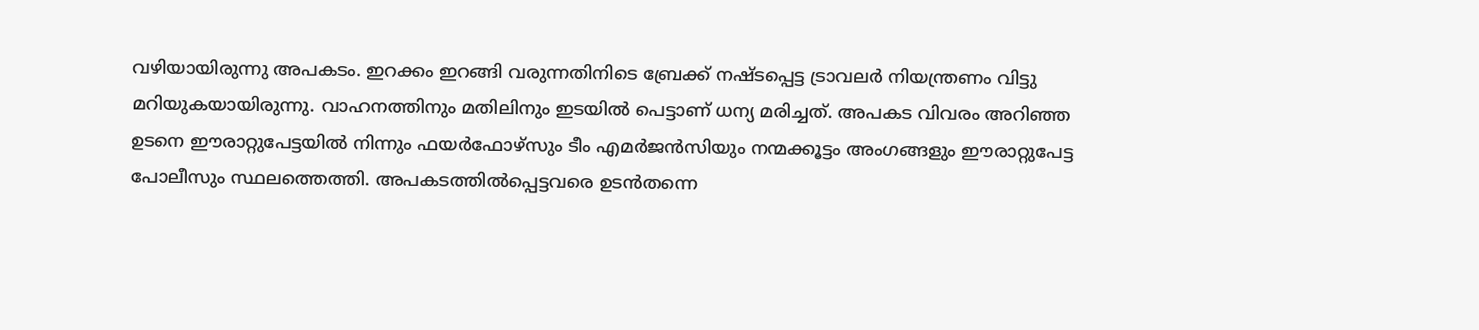വഴിയായിരുന്നു അപകടം. ഇറക്കം ഇറങ്ങി വരുന്നതിനിടെ ബ്രേക്ക് നഷ്ട‌പ്പെട്ട ട്രാവലർ നിയന്ത്രണം വിട്ടു മറിയുകയായിരുന്നു. വാഹനത്തിനും മതിലിനും ഇടയിൽ പെട്ടാണ് ധന്യ മരിച്ചത്. അപകട വിവരം അറിഞ്ഞ ഉടനെ ഈരാറ്റുപേട്ടയിൽ നിന്നും ഫയർഫോഴ്സും ടീം എമർജൻസിയും നന്മക്കൂട്ടം അംഗങ്ങളും ഈരാറ്റുപേട്ട പോലീസും സ്ഥലത്തെത്തി. അപകടത്തിൽപ്പെട്ടവരെ ഉടൻതന്നെ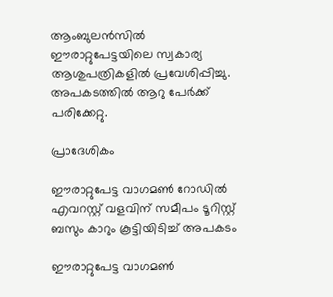ആംബുലൻസിൽ ഈരാറ്റുപേട്ടയിലെ സ്വകാര്യ ആശുപത്രികളിൽ പ്രവേശിപ്പിച്ചു. അപകടത്തിൽ ആറു പേർക്ക് പരിക്കേറ്റു.

പ്രാദേശികം

ഈരാറ്റുപേട്ട വാഗമൺ റോഡിൽ എവറസ്റ്റ് വളവിന് സമീപം ടൂറിസ്റ്റ് ബസും കാറും കൂട്ടിയിടിച്ച് അപകടം

ഈരാറ്റുപേട്ട വാഗമൺ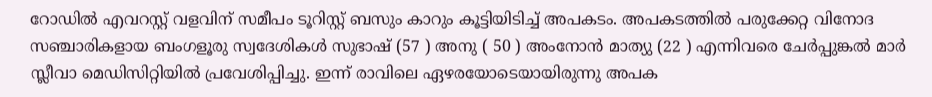റോഡിൽ എവറസ്റ്റ് വളവിന് സമീപം ടൂറിസ്റ്റ് ബസും കാറും കൂട്ടിയിടിച്ച് അപകടം. അപകടത്തിൽ പരുക്കേറ്റ വിനോദ സഞ്ചാരികളായ ബംഗളൂരു സ്വദേശികൾ സുഭാഷ് (57 ) അനു ( 50 ) അംനോൻ മാത്യു (22 ) എന്നിവരെ ചേർപ്പുങ്കൽ മാർ സ്ലീവാ മെഡിസിറ്റിയിൽ പ്രവേശിപ്പിച്ചു. ഇന്ന് രാവിലെ ഏഴരയോടെയായിരുന്നു അപക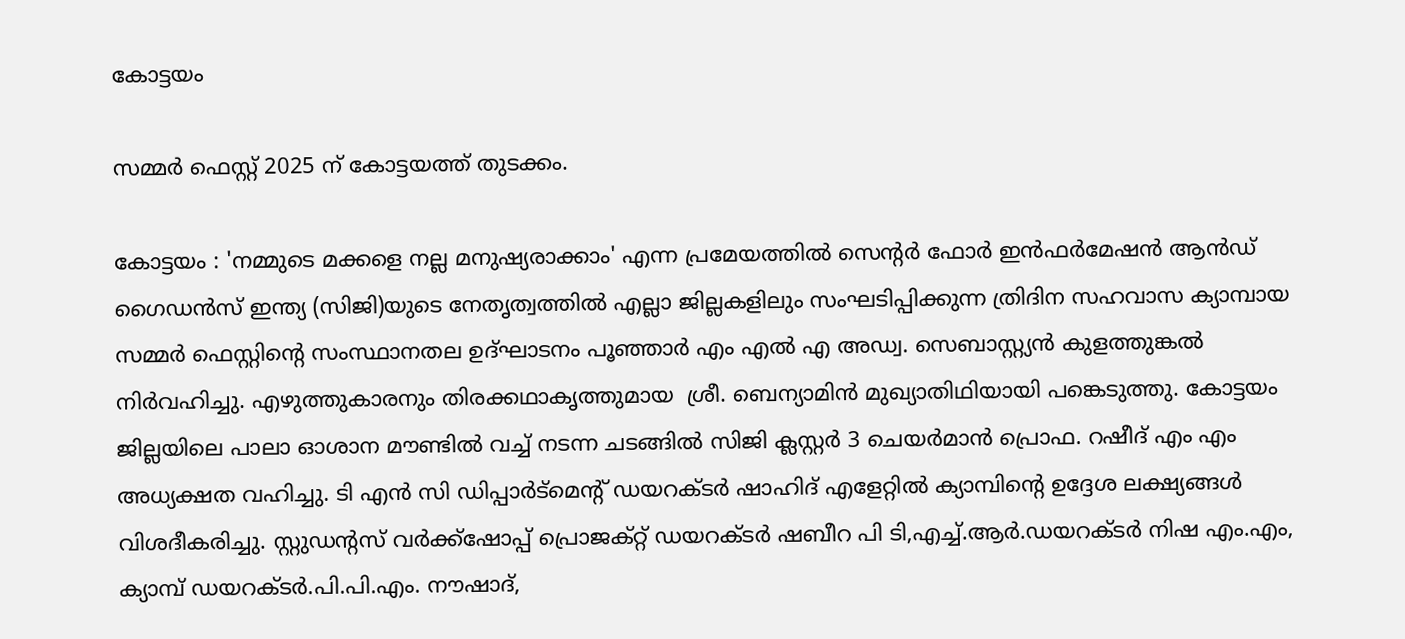കോട്ടയം

സമ്മർ ഫെസ്റ്റ് 2025 ന് കോട്ടയത്ത് തുടക്കം.

കോട്ടയം : 'നമ്മുടെ മക്കളെ നല്ല മനുഷ്യരാക്കാം' എന്ന പ്രമേയത്തിൽ സെന്റർ ഫോർ ഇൻഫർമേഷൻ ആൻഡ് ഗൈഡൻസ് ഇന്ത്യ (സിജി)യുടെ നേതൃത്വത്തിൽ എല്ലാ ജില്ലകളിലും സംഘടിപ്പിക്കുന്ന ത്രിദിന സഹവാസ ക്യാമ്പായ സമ്മർ ഫെസ്റ്റിന്റെ സംസ്ഥാനതല ഉദ്ഘാടനം പൂഞ്ഞാർ എം എൽ എ അഡ്വ. സെബാസ്റ്റ്യൻ കുളത്തുങ്കൽ നിർവഹിച്ചു. എഴുത്തുകാരനും തിരക്കഥാകൃത്തുമായ  ശ്രീ. ബെന്യാമിൻ മുഖ്യാതിഥിയായി പങ്കെടുത്തു. കോട്ടയം ജില്ലയിലെ പാലാ ഓശാന മൗണ്ടിൽ വച്ച് നടന്ന ചടങ്ങിൽ സിജി ക്ലസ്റ്റർ 3 ചെയർമാൻ പ്രൊഫ. റഷീദ് എം എം അധ്യക്ഷത വഹിച്ചു. ടി എൻ സി ഡിപ്പാർട്മെന്റ് ഡയറക്ടർ ഷാഹിദ് എളേറ്റിൽ ക്യാമ്പിന്റെ ഉദ്ദേശ ലക്ഷ്യങ്ങൾ വിശദീകരിച്ചു. സ്റ്റുഡന്റസ് വർക്ക്ഷോപ്പ് പ്രൊജക്റ്റ്‌ ഡയറക്ടർ ഷബീറ പി ടി,എച്ച്.ആർ.ഡയറക്ടർ നിഷ എം.എം, ക്യാമ്പ് ഡയറക്ടർ.പി.പി.എം. നൗഷാദ്,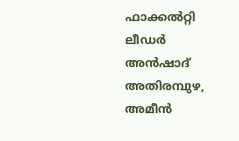ഫാക്കൽറ്റി ലീഡർ അൻഷാദ് അതിരമ്പുഴ, അമീൻ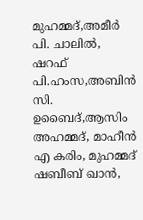മുഹമ്മദ്,അമീർ പി. ചാലിൽ, ഷറഫ് പി.ഹംസ,അബിൻ സി. ഉബൈദ്,ആസിം അഹമ്മദ്, മാഹീൻ എ കരിം, മുഹമ്മദ് ഷബീബ് ഖാൻ,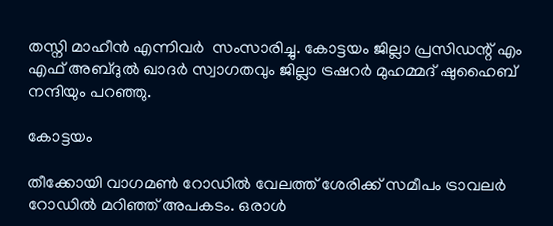തസ്നി മാഹീൻ എന്നിവർ  സംസാരിച്ചു. കോട്ടയം ജില്ലാ പ്രസിഡന്റ് എം എഫ് അബ്ദുൽ ഖാദർ സ്വാഗതവും ജില്ലാ ട്രഷറർ മുഹമ്മദ്‌ ഷുഹൈബ് നന്ദിയും പറഞ്ഞു.

കോട്ടയം

തീക്കോയി വാഗമൺ റോഡിൽ വേലത്ത് ശേരിക്ക് സമീപം ട്രാവലർ റോഡിൽ മറിഞ്ഞ് അപകടം. ഒരാൾ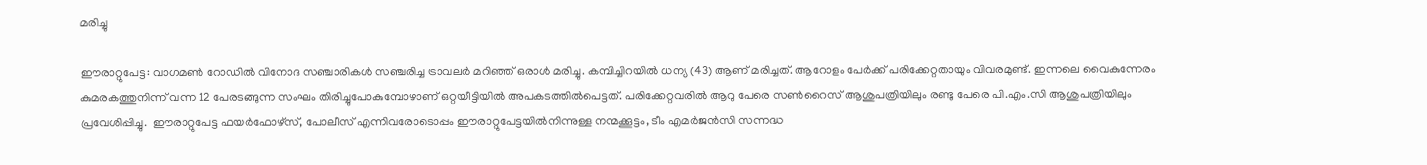മരിച്ചു

ഈരാറ്റുപേട്ട: വാഗമൺ റോഡിൽ വിനോദ സഞ്ചാരികൾ സഞ്ചരിച്ച ട്രാവലർ മറിഞ്ഞ് ഒരാൾ മരിച്ചു. കമ്പിച്ചിറയിൽ ധന്യ (43) ആണ് മരിച്ചത്. ആറോളം പേർക്ക് പരിക്കേറ്റതായും വിവരമുണ്ട്. ഇന്നലെ വൈകുന്നേരം കുമരകത്തുനിന്ന് വന്ന 12 പേരടങ്ങുന്ന സംഘം തിരിച്ചുപോകുമ്പോഴാണ് ഒറ്റയീട്ടിയിൽ അപകടത്തിൽപെട്ടത്. പരിക്കേറ്റവരിൽ ആറു പേരെ സൺറൈസ് ആശുപത്രിയിലും രണ്ടു പേരെ പി.എം.സി ആശുപത്രിയിലും പ്രവേശിപ്പിച്ചു.  ഈരാറ്റുപേട്ട ഫയർഫോഴ്സ്, പോലീസ് എന്നിവരോടൊപ്പം ഈരാറ്റുപേട്ടയിൽനിന്നുള്ള നന്മക്കൂട്ടം, ടീം എമർജൻസി സന്നദ്ധ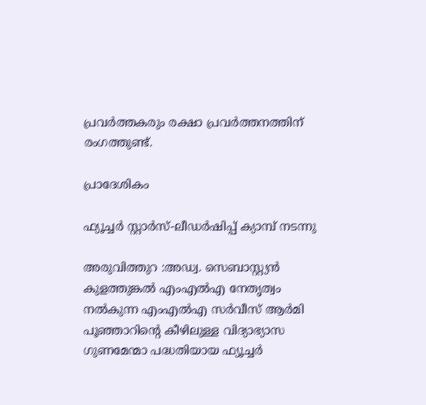പ്രവർത്തകരും രക്ഷാ പ്രവർത്തനത്തിന് രംഗത്തുണ്ട്.

പ്രാദേശികം

ഫ്യൂച്ചർ സ്റ്റാർസ്-ലീഡർഷിപ്പ് ക്യാമ്പ് നടന്നു

അരുവിത്തുറ :അഡ്വ. സെബാസ്റ്റ്യൻ കുളത്തുങ്കൽ എംഎൽഎ നേതൃത്വം നൽകുന്ന എംഎൽഎ സർവീസ് ആർമി പൂഞ്ഞാറിന്റെ കീഴിലുള്ള വിദ്യാഭ്യാസ ഗുണമേന്മാ പദ്ധതിയായ ഫ്യൂച്ചർ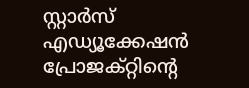സ്റ്റാർസ് എഡ്യൂക്കേഷൻ പ്രോജക്റ്റിന്റെ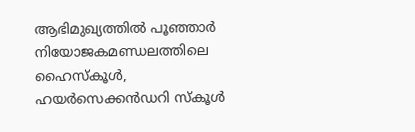ആഭിമുഖ്യത്തിൽ പൂഞ്ഞാർ നിയോജകമണ്ഡലത്തിലെ ഹൈസ്കൂൾ, ഹയർസെക്കൻഡറി സ്കൂൾ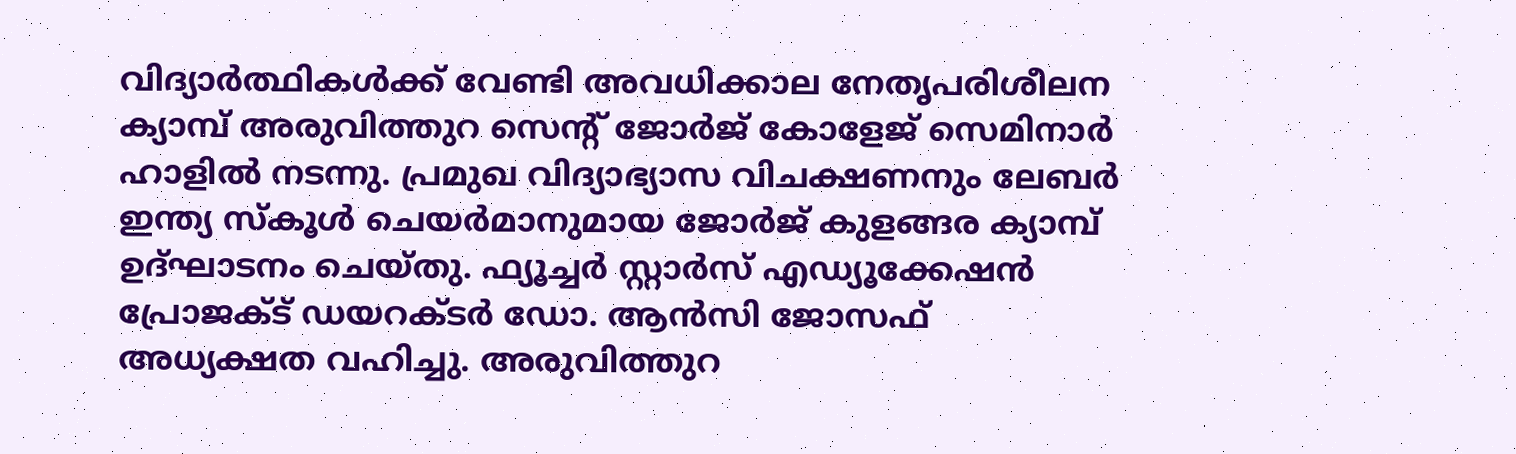വിദ്യാർത്ഥികൾക്ക് വേണ്ടി അവധിക്കാല നേതൃപരിശീലന ക്യാമ്പ് അരുവിത്തുറ സെന്റ് ജോർജ് കോളേജ് സെമിനാർ ഹാളിൽ നടന്നു. പ്രമുഖ വിദ്യാഭ്യാസ വിചക്ഷണനും ലേബർ ഇന്ത്യ സ്കൂൾ ചെയർമാനുമായ ജോർജ് കുളങ്ങര ക്യാമ്പ് ഉദ്ഘാടനം ചെയ്തു. ഫ്യൂച്ചർ സ്റ്റാർസ് എഡ്യൂക്കേഷൻ പ്രോജക്ട് ഡയറക്ടർ ഡോ. ആൻസി ജോസഫ് അധ്യക്ഷത വഹിച്ചു. അരുവിത്തുറ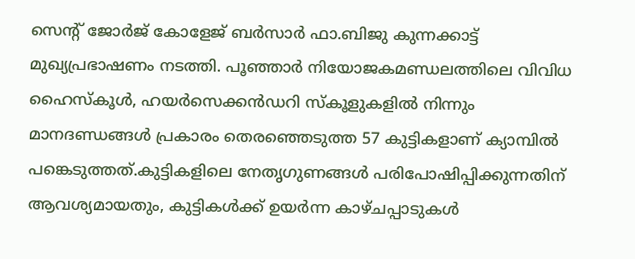സെന്റ് ജോർജ് കോളേജ് ബർസാർ ഫാ.ബിജു കുന്നക്കാട്ട് മുഖ്യപ്രഭാഷണം നടത്തി. പൂഞ്ഞാർ നിയോജകമണ്ഡലത്തിലെ വിവിധ ഹൈസ്കൂൾ, ഹയർസെക്കൻഡറി സ്കൂളുകളിൽ നിന്നും മാനദണ്ഡങ്ങൾ പ്രകാരം തെരഞ്ഞെടുത്ത 57 കുട്ടികളാണ് ക്യാമ്പിൽ പങ്കെടുത്തത്.കുട്ടികളിലെ നേതൃഗുണങ്ങൾ പരിപോഷിപ്പിക്കുന്നതിന് ആവശ്യമായതും, കുട്ടികൾക്ക് ഉയർന്ന കാഴ്ചപ്പാടുകൾ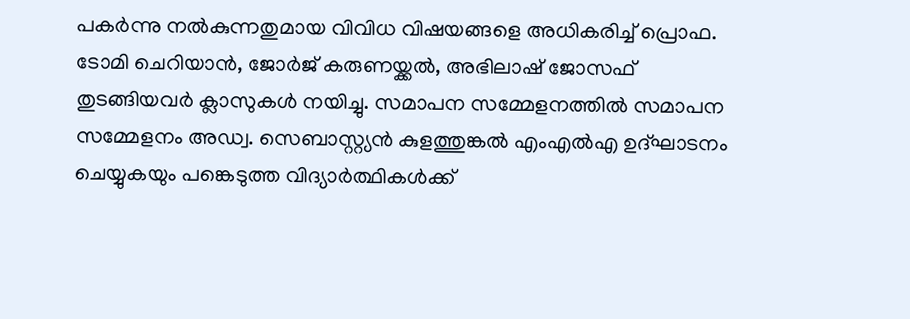പകർന്നു നൽകുന്നതുമായ വിവിധ വിഷയങ്ങളെ അധികരിച്ച് പ്രൊഫ. ടോമി ചെറിയാൻ, ജോർജ് കരുണയ്ക്കൽ, അഭിലാഷ് ജോസഫ് തുടങ്ങിയവർ ക്ലാസുകൾ നയിച്ചു. സമാപന സമ്മേളനത്തിൽ സമാപന സമ്മേളനം അഡ്വ. സെബാസ്റ്റ്യൻ കുളത്തുങ്കൽ എംഎൽഎ ഉദ്ഘാടനം ചെയ്യുകയും പങ്കെടുത്ത വിദ്യാർത്ഥികൾക്ക്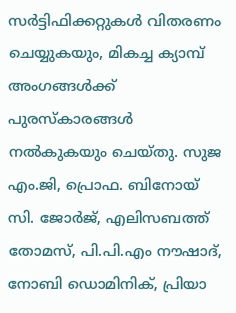സർട്ടിഫിക്കറ്റുകൾ വിതരണം ചെയ്യുകയും, മികച്ച ക്യാമ്പ് അംഗങ്ങൾക്ക് പുരസ്കാരങ്ങൾ നൽകുകയും ചെയ്തു. സുജ എം.ജി, പ്രൊഫ. ബിനോയ് സി. ജോർജ്, എലിസബത്ത് തോമസ്, പി.പി.എം നൗഷാദ്, നോബി ഡൊമിനിക്, പ്രിയാ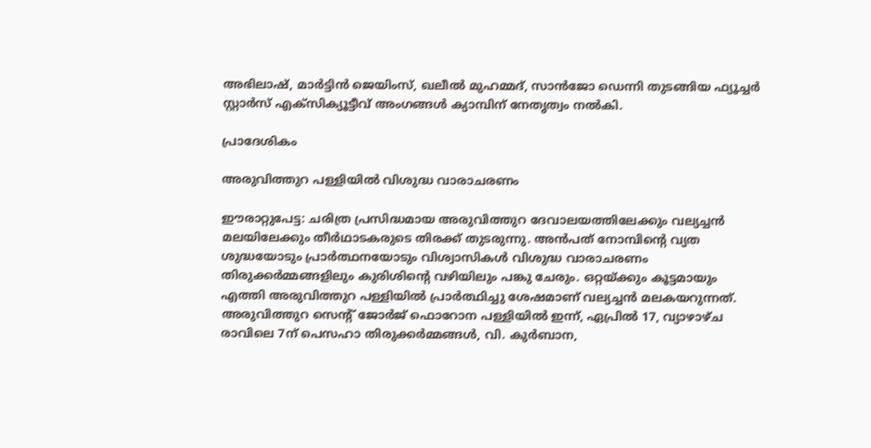അഭിലാഷ്, മാർട്ടിൻ ജെയിംസ്, ഖലീൽ മുഹമ്മദ്, സാൻജോ ഡെന്നി തുടങ്ങിയ ഫ്യൂച്ചർ സ്റ്റാർസ് എക്സിക്യൂട്ടീവ് അംഗങ്ങൾ ക്യാമ്പിന് നേതൃത്വം നൽകി.

പ്രാദേശികം

അരുവിത്തുറ പള്ളിയിൽ വിശുദ്ധ വാരാചരണം

ഈരാറ്റുപേട്ട: ചരിത്ര പ്രസിദ്ധമായ അരുവിത്തുറ ദേവാലയത്തിലേക്കും വല്യച്ചൻ മലയിലേക്കും തീർഥാടകരുടെ തിരക്ക് തുടരുന്നു. അൻപത് നോമ്പിന്റെ വ്യത ശുദ്ധയോടും പ്രാർത്ഥനയോടും വിശ്വാസികൾ വിശുദ്ധ വാരാചരണം തിരുക്കർമ്മങ്ങളിലും കുരിശിന്റെ വഴിയിലും പങ്കു ചേരും. ഒറ്റയ്ക്കും കൂട്ടമായും എത്തി അരുവിത്തുറ പള്ളിയിൽ പ്രാർത്ഥിച്ചു ശേഷമാണ് വല്യച്ചൻ മലകയറുന്നത്. അരുവിത്തുറ സെന്റ് ജോർജ് ഫൊറോന പള്ളിയിൽ ഇന്ന്, ഏപ്രിൽ 17, വ്യാഴാഴ്ച രാവിലെ 7ന് പെസഹാ തിരുക്കർമ്മങ്ങൾ, വി. കുർബാന,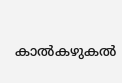കാൽകഴുകൽ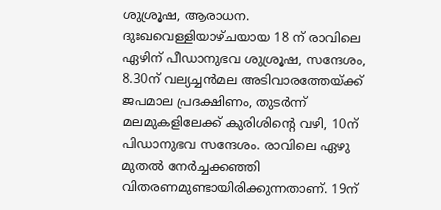ശുശ്രൂഷ, ആരാധന. ദുഃഖവെള്ളിയാഴ്ചയായ 18 ന് രാവിലെ ഏഴിന് പീഡാനുഭവ ശുശ്രൂഷ, സന്ദേശം, 8.30ന് വല്യച്ചൻമല അടിവാരത്തേയ്ക്ക് ജപമാല പ്രദക്ഷിണം, തുടർന്ന് മലമുകളിലേക്ക് കുരിശിന്റെ വഴി, 10ന് പിഡാനുഭവ സന്ദേശം. രാവിലെ ഏഴു മുതൽ നേർച്ചക്കഞ്ഞി വിതരണമുണ്ടായിരിക്കുന്നതാണ്. 19ന്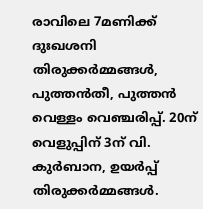രാവിലെ 7മണിക്ക് ദുഃഖശനി തിരുക്കർമ്മങ്ങൾ, പുത്തൻതീ, പുത്തൻ വെള്ളം വെഞ്ചരിപ്പ്. 20ന് വെളുപ്പിന് 3ന് വി. കുർബാന, ഉയർപ്പ് തിരുക്കർമ്മങ്ങൾ.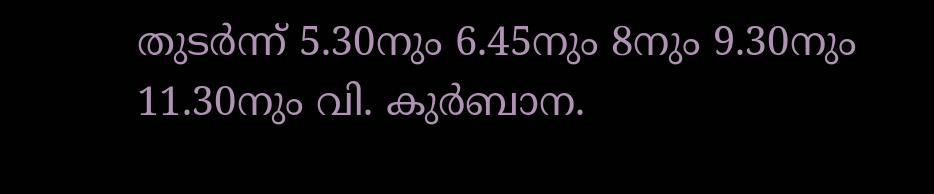തുടർന്ന് 5.30നും 6.45നും 8നും 9.30നും 11.30നും വി. കുർബാന.